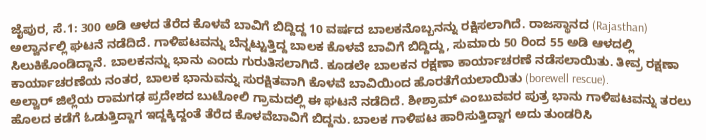ಜೈಪುರ, ಸೆ.1: 300 ಅಡಿ ಆಳದ ತೆರೆದ ಕೊಳವೆ ಬಾವಿಗೆ ಬಿದ್ದಿದ್ದ 10 ವರ್ಷದ ಬಾಲಕನೊಬ್ಬನನ್ನು ರಕ್ಷಿಸಲಾಗಿದೆ. ರಾಜಸ್ಥಾನದ (Rajasthan) ಅಲ್ವಾರ್ನಲ್ಲಿ ಘಟನೆ ನಡೆದಿದೆ. ಗಾಳಿಪಟವನ್ನು ಬೆನ್ನಟ್ಟುತ್ತಿದ್ದ ಬಾಲಕ ಕೊಳವೆ ಬಾವಿಗೆ ಬಿದ್ದಿದ್ದು, ಸುಮಾರು 50 ರಿಂದ 55 ಅಡಿ ಆಳದಲ್ಲಿ ಸಿಲುಕಿಕೊಂಡಿದ್ದಾನೆ. ಬಾಲಕನನ್ನು ಭಾನು ಎಂದು ಗುರುತಿಸಲಾಗಿದೆ. ಕೂಡಲೇ ಬಾಲಕನ ರಕ್ಷಣಾ ಕಾರ್ಯಾಚರಣೆ ನಡೆಸಲಾಯಿತು. ತೀವ್ರ ರಕ್ಷಣಾ ಕಾರ್ಯಾಚರಣೆಯ ನಂತರ, ಬಾಲಕ ಭಾನುವನ್ನು ಸುರಕ್ಷಿತವಾಗಿ ಕೊಳವೆ ಬಾವಿಯಿಂದ ಹೊರತೆಗೆಯಲಾಯಿತು (borewell rescue).
ಅಲ್ವಾರ್ ಜಿಲ್ಲೆಯ ರಾಮಗಢ ಪ್ರದೇಶದ ಬುಟೋಲಿ ಗ್ರಾಮದಲ್ಲಿ ಈ ಘಟನೆ ನಡೆದಿದೆ. ಶೀಶ್ರಾಮ್ ಎಂಬುವವರ ಪುತ್ರ ಭಾನು ಗಾಳಿಪಟವನ್ನು ತರಲು ಹೊಲದ ಕಡೆಗೆ ಓಡುತ್ತಿದ್ದಾಗ ಇದ್ದಕ್ಕಿದ್ದಂತೆ ತೆರೆದ ಕೊಳವೆಬಾವಿಗೆ ಬಿದ್ದನು. ಬಾಲಕ ಗಾಳಿಪಟ ಹಾರಿಸುತ್ತಿದ್ದಾಗ ಅದು ತುಂಡರಿಸಿ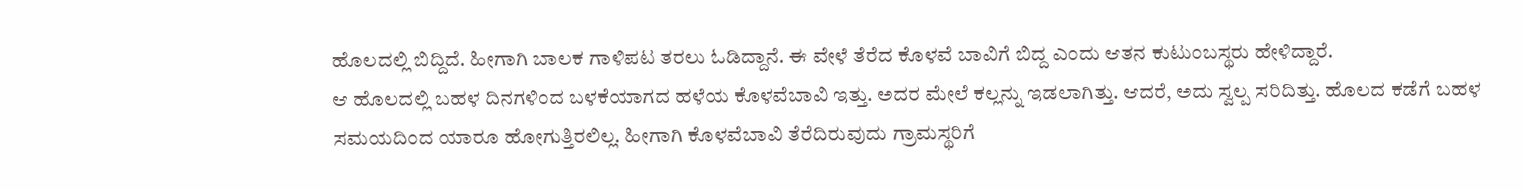ಹೊಲದಲ್ಲಿ ಬಿದ್ದಿದೆ. ಹೀಗಾಗಿ ಬಾಲಕ ಗಾಳಿಪಟ ತರಲು ಓಡಿದ್ದಾನೆ. ಈ ವೇಳೆ ತೆರೆದ ಕೊಳವೆ ಬಾವಿಗೆ ಬಿದ್ದ ಎಂದು ಆತನ ಕುಟುಂಬಸ್ಥರು ಹೇಳಿದ್ದಾರೆ.
ಆ ಹೊಲದಲ್ಲಿ ಬಹಳ ದಿನಗಳಿಂದ ಬಳಕೆಯಾಗದ ಹಳೆಯ ಕೊಳವೆಬಾವಿ ಇತ್ತು. ಅದರ ಮೇಲೆ ಕಲ್ಲನ್ನು ಇಡಲಾಗಿತ್ತು. ಆದರೆ, ಅದು ಸ್ವಲ್ಪ ಸರಿದಿತ್ತು. ಹೊಲದ ಕಡೆಗೆ ಬಹಳ ಸಮಯದಿಂದ ಯಾರೂ ಹೋಗುತ್ತಿರಲಿಲ್ಲ. ಹೀಗಾಗಿ ಕೊಳವೆಬಾವಿ ತೆರೆದಿರುವುದು ಗ್ರಾಮಸ್ಥರಿಗೆ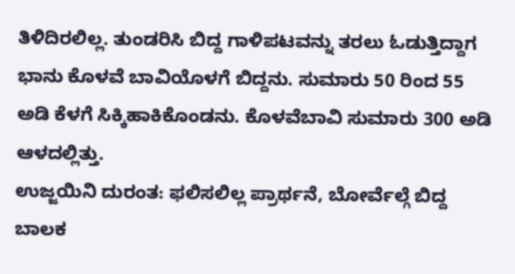ತಿಳಿದಿರಲಿಲ್ಲ. ತುಂಡರಿಸಿ ಬಿದ್ದ ಗಾಳಿಪಟವನ್ನು ತರಲು ಓಡುತ್ತಿದ್ದಾಗ ಭಾನು ಕೊಳವೆ ಬಾವಿಯೊಳಗೆ ಬಿದ್ದನು. ಸುಮಾರು 50 ರಿಂದ 55 ಅಡಿ ಕೆಳಗೆ ಸಿಕ್ಕಿಹಾಕಿಕೊಂಡನು. ಕೊಳವೆಬಾವಿ ಸುಮಾರು 300 ಅಡಿ ಆಳದಲ್ಲಿತ್ತು.
ಉಜ್ಜಯಿನಿ ದುರಂತ: ಫಲಿಸಲಿಲ್ಲ ಪ್ರಾರ್ಥನೆ, ಬೋರ್ವೆಲ್ಗೆ ಬಿದ್ದ ಬಾಲಕ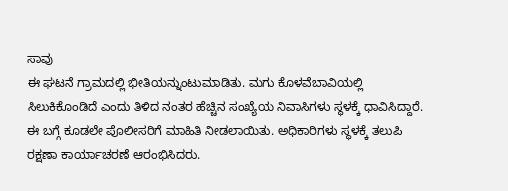ಸಾವು
ಈ ಘಟನೆ ಗ್ರಾಮದಲ್ಲಿ ಭೀತಿಯನ್ನುಂಟುಮಾಡಿತು. ಮಗು ಕೊಳವೆಬಾವಿಯಲ್ಲಿ ಸಿಲುಕಿಕೊಂಡಿದೆ ಎಂದು ತಿಳಿದ ನಂತರ ಹೆಚ್ಚಿನ ಸಂಖ್ಯೆಯ ನಿವಾಸಿಗಳು ಸ್ಥಳಕ್ಕೆ ಧಾವಿಸಿದ್ದಾರೆ. ಈ ಬಗ್ಗೆ ಕೂಡಲೇ ಪೊಲೀಸರಿಗೆ ಮಾಹಿತಿ ನೀಡಲಾಯಿತು. ಅಧಿಕಾರಿಗಳು ಸ್ಥಳಕ್ಕೆ ತಲುಪಿ ರಕ್ಷಣಾ ಕಾರ್ಯಾಚರಣೆ ಆರಂಭಿಸಿದರು.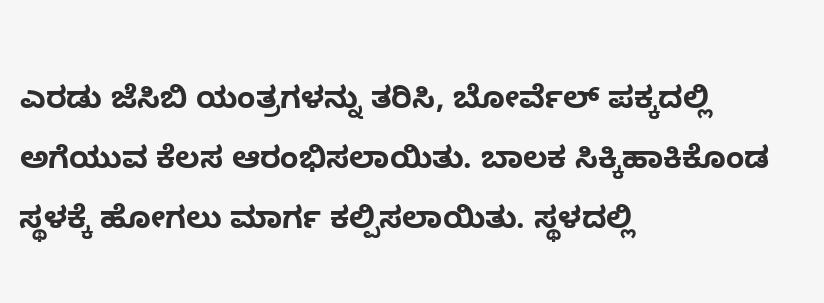ಎರಡು ಜೆಸಿಬಿ ಯಂತ್ರಗಳನ್ನು ತರಿಸಿ, ಬೋರ್ವೆಲ್ ಪಕ್ಕದಲ್ಲಿ ಅಗೆಯುವ ಕೆಲಸ ಆರಂಭಿಸಲಾಯಿತು. ಬಾಲಕ ಸಿಕ್ಕಿಹಾಕಿಕೊಂಡ ಸ್ಥಳಕ್ಕೆ ಹೋಗಲು ಮಾರ್ಗ ಕಲ್ಪಿಸಲಾಯಿತು. ಸ್ಥಳದಲ್ಲಿ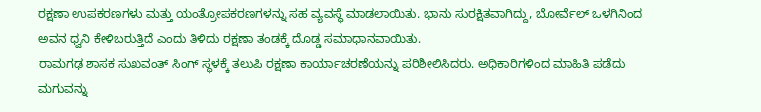ರಕ್ಷಣಾ ಉಪಕರಣಗಳು ಮತ್ತು ಯಂತ್ರೋಪಕರಣಗಳನ್ನು ಸಹ ವ್ಯವಸ್ಥೆ ಮಾಡಲಾಯಿತು. ಭಾನು ಸುರಕ್ಷಿತವಾಗಿದ್ದು, ಬೋರ್ವೆಲ್ ಒಳಗಿನಿಂದ ಅವನ ಧ್ವನಿ ಕೇಳಿಬರುತ್ತಿದೆ ಎಂದು ತಿಳಿದು ರಕ್ಷಣಾ ತಂಡಕ್ಕೆ ದೊಡ್ಡ ಸಮಾಧಾನವಾಯಿತು.
ರಾಮಗಢ ಶಾಸಕ ಸುಖವಂತ್ ಸಿಂಗ್ ಸ್ಥಳಕ್ಕೆ ತಲುಪಿ ರಕ್ಷಣಾ ಕಾರ್ಯಾಚರಣೆಯನ್ನು ಪರಿಶೀಲಿಸಿದರು. ಅಧಿಕಾರಿಗಳಿಂದ ಮಾಹಿತಿ ಪಡೆದು ಮಗುವನ್ನು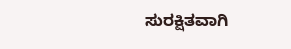ಸುರಕ್ಷಿತವಾಗಿ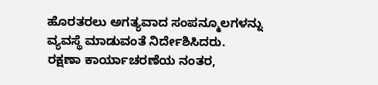ಹೊರತರಲು ಅಗತ್ಯವಾದ ಸಂಪನ್ಮೂಲಗಳನ್ನು ವ್ಯವಸ್ಥೆ ಮಾಡುವಂತೆ ನಿರ್ದೇಶಿಸಿದರು.
ರಕ್ಷಣಾ ಕಾರ್ಯಾಚರಣೆಯ ನಂತರ,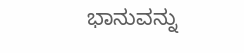ಭಾನುವನ್ನು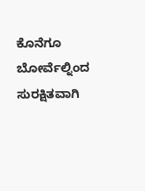ಕೊನೆಗೂ ಬೋರ್ವೆಲ್ನಿಂದ ಸುರಕ್ಷಿತವಾಗಿ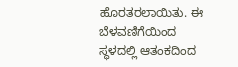ಹೊರತರಲಾಯಿತು. ಈ ಬೆಳವಣಿಗೆಯಿಂದ ಸ್ಥಳದಲ್ಲಿ ಆತಂಕದಿಂದ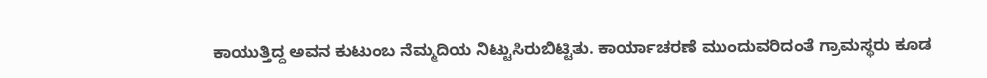ಕಾಯುತ್ತಿದ್ದ ಅವನ ಕುಟುಂಬ ನೆಮ್ಮದಿಯ ನಿಟ್ಟುಸಿರುಬಿಟ್ಟಿತು. ಕಾರ್ಯಾಚರಣೆ ಮುಂದುವರಿದಂತೆ ಗ್ರಾಮಸ್ಥರು ಕೂಡ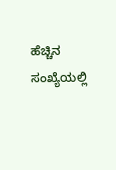ಹೆಚ್ಚಿನ ಸಂಖ್ಯೆಯಲ್ಲಿ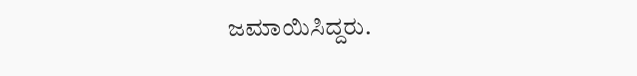ಜಮಾಯಿಸಿದ್ದರು.